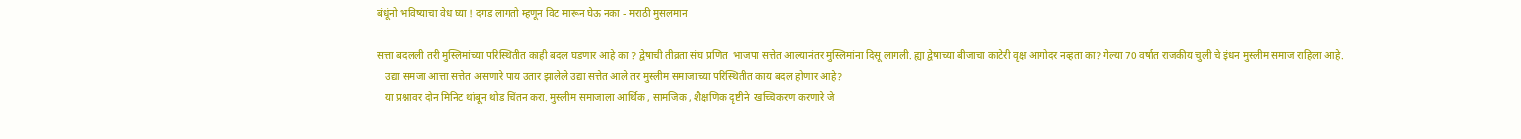बंधूंनो भविष्याचा वेध घ्या ! दगड लागतो म्हणून विट मारून घेऊ नका - मराठी मुसलमान

सत्ता बदलली तरी मुस्लिमांच्या परिस्थितीत काही बदल घडणार आहे का ? द्वेषाची तीव्रता संघ प्रणित  भाजपा सत्तेत आल्यानंतर मुस्लिमांना दिसू लागली. ह्या द्वेषाच्या बीजाचा काटेरी वृक्ष आगोदर नव्हता का? गेल्या 70 वर्षात राजकीय चुली चे इंधन मुस्लीम समाज राहिला आहे.
   उद्या समजा आत्ता सत्तेत असणारे पाय उतार झालेले उद्या सत्तेत आले तर मुस्लीम समाजाच्या परिस्थितीत काय बदल होणार आहे?
   या प्रश्नावर दोन मिनिट थांबून थोड चिंतन करा. मुस्लीम समाजाला आर्थिक , सामजिक , शैक्षणिक दृष्टीने  खच्चिकरण करणारे जे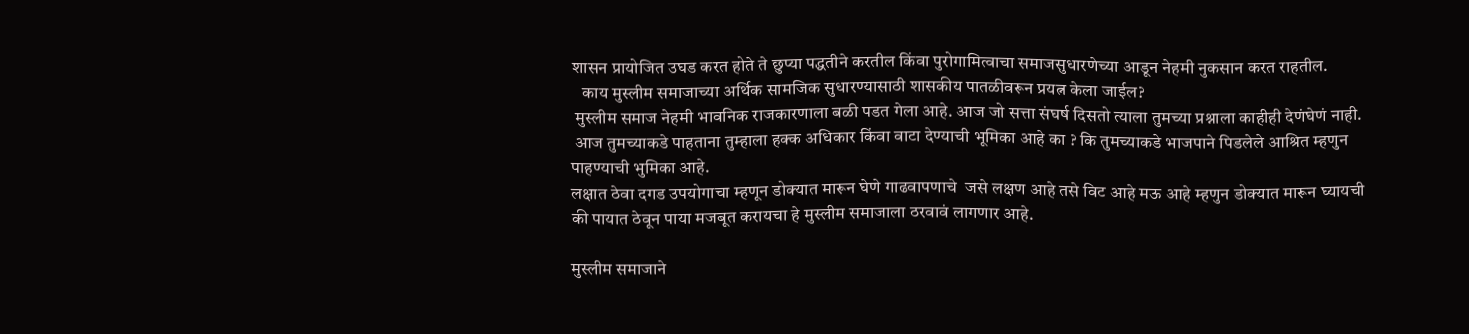शासन प्रायोजित उघड करत होते ते छुप्या पद्धतीने करतील किंवा पुरोगामित्वाचा समाजसुधारणेच्या आडून नेहमी नुकसान करत राहतील.
   काय मुस्लीम समाजाच्या अर्थिक सामजिक सुधारण्यासाठी शासकीय पातळीवरून प्रयत्न केला जाईल?
 मुस्लीम समाज नेहमी भावनिक राजकारणाला बळी पडत गेला आहे. आज जो सत्ता संघर्ष दिसतो त्याला तुमच्या प्रश्नाला काहीही देणंघेणं नाही.
 आज तुमच्याकडे पाहताना तुम्हाला हक्क अधिकार किंवा वाटा देण्याची भूमिका आहे का ? कि तुमच्याकडे भाजपाने पिडलेले आश्रित म्हणुन पाहण्याची भुमिका आहे.
लक्षात ठेवा दगड उपयोगाचा म्हणून डोक्यात मारून घेणे गाढवापणाचे  जसे लक्षण आहे तसे विट आहे मऊ आहे म्हणुन डोक्यात मारून घ्यायची की पायात ठेवून पाया मजबूत करायचा हे मुस्लीम समाजाला ठरवावं लागणार आहे.

मुस्लीम समाजाने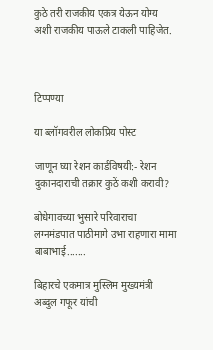कुठे तरी राजकीय एकत्र येऊन योग्य अशी राजकीय पाऊले टाकली पाहिजेत.



टिप्पण्या

या ब्लॉगवरील लोकप्रिय पोस्ट

जाणून घ्या रेशन कार्डविषयी:- रेशन दुकानदाराची तक्रार कुठें कशी करावी?

बोधेगावच्या भुसारे परिवाराचा लग्नमंडपात पाठीमागे उभा राहणारा मामा बाबाभाई.......

बिहारचे एकमात्र मुस्लिम मुख्यमंत्री अब्दुल गफूर यांची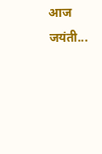आज जयंती...